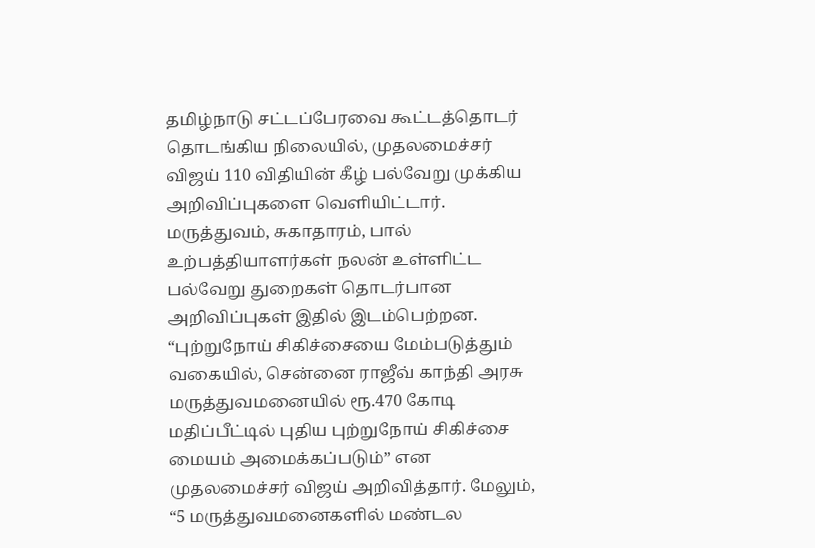தமிழ்நாடு சட்டப்பேரவை கூட்டத்தொடர் தொடங்கிய நிலையில், முதலமைச்சர் விஜய் 110 விதியின் கீழ் பல்வேறு முக்கிய அறிவிப்புகளை வெளியிட்டார். மருத்துவம், சுகாதாரம், பால் உற்பத்தியாளர்கள் நலன் உள்ளிட்ட பல்வேறு துறைகள் தொடர்பான அறிவிப்புகள் இதில் இடம்பெற்றன.
“புற்றுநோய் சிகிச்சையை மேம்படுத்தும் வகையில், சென்னை ராஜீவ் காந்தி அரசு மருத்துவமனையில் ரூ.470 கோடி மதிப்பீட்டில் புதிய புற்றுநோய் சிகிச்சை மையம் அமைக்கப்படும்” என முதலமைச்சர் விஜய் அறிவித்தார். மேலும், “5 மருத்துவமனைகளில் மண்டல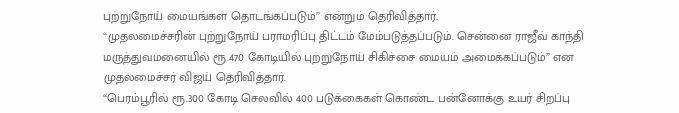புற்றுநோய் மையங்கள் தொடங்கப்படும்” என்றும் தெரிவித்தார்.
“முதலமைச்சரின் புற்றுநோய் பராமரிப்பு திட்டம் மேம்படுத்தப்படும். சென்னை ராஜீவ் காந்தி மருத்துவமனையில் ரூ.470 கோடியில் புற்றுநோய் சிகிச்சை மையம் அமைக்கப்படும்” என முதலமைச்சர் விஜய் தெரிவித்தார்.
“பெரம்பூரில் ரூ.300 கோடி செலவில் 400 படுக்கைகள் கொண்ட பன்னோக்கு உயர் சிறப்பு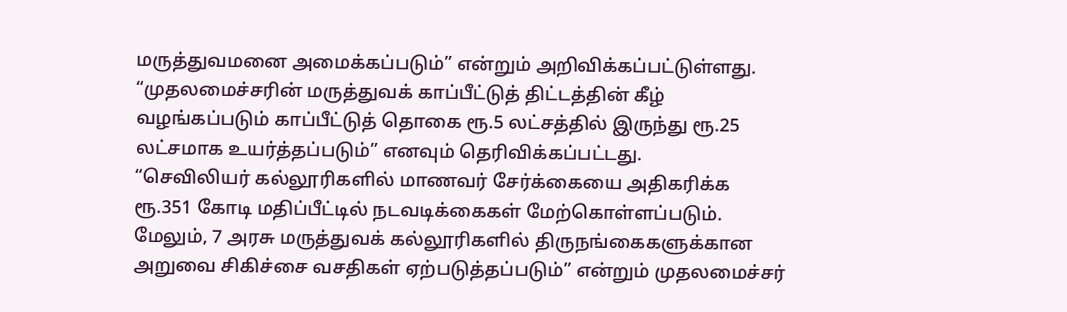மருத்துவமனை அமைக்கப்படும்” என்றும் அறிவிக்கப்பட்டுள்ளது.
“முதலமைச்சரின் மருத்துவக் காப்பீட்டுத் திட்டத்தின் கீழ் வழங்கப்படும் காப்பீட்டுத் தொகை ரூ.5 லட்சத்தில் இருந்து ரூ.25 லட்சமாக உயர்த்தப்படும்” எனவும் தெரிவிக்கப்பட்டது.
“செவிலியர் கல்லூரிகளில் மாணவர் சேர்க்கையை அதிகரிக்க ரூ.351 கோடி மதிப்பீட்டில் நடவடிக்கைகள் மேற்கொள்ளப்படும். மேலும், 7 அரசு மருத்துவக் கல்லூரிகளில் திருநங்கைகளுக்கான அறுவை சிகிச்சை வசதிகள் ஏற்படுத்தப்படும்” என்றும் முதலமைச்சர்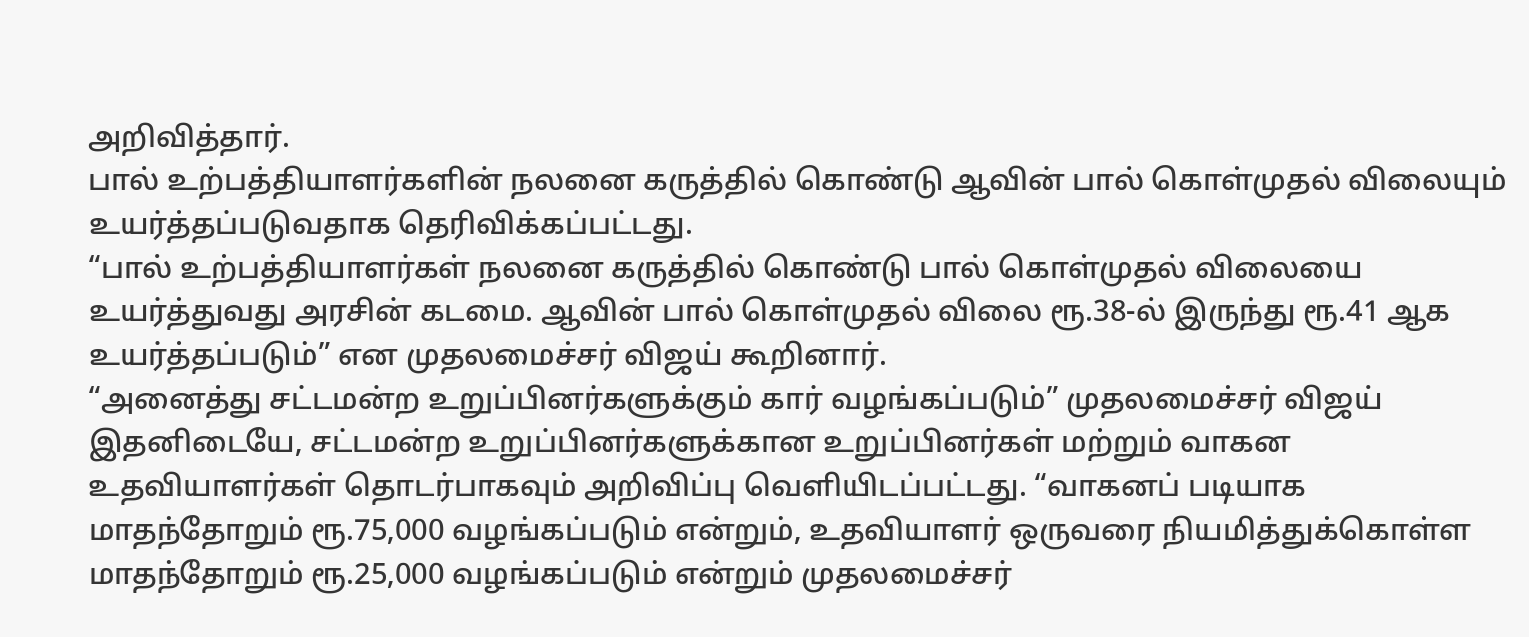அறிவித்தார்.
பால் உற்பத்தியாளர்களின் நலனை கருத்தில் கொண்டு ஆவின் பால் கொள்முதல் விலையும் உயர்த்தப்படுவதாக தெரிவிக்கப்பட்டது.
“பால் உற்பத்தியாளர்கள் நலனை கருத்தில் கொண்டு பால் கொள்முதல் விலையை உயர்த்துவது அரசின் கடமை. ஆவின் பால் கொள்முதல் விலை ரூ.38-ல் இருந்து ரூ.41 ஆக உயர்த்தப்படும்” என முதலமைச்சர் விஜய் கூறினார்.
“அனைத்து சட்டமன்ற உறுப்பினர்களுக்கும் கார் வழங்கப்படும்” முதலமைச்சர் விஜய்
இதனிடையே, சட்டமன்ற உறுப்பினர்களுக்கான உறுப்பினர்கள் மற்றும் வாகன உதவியாளர்கள் தொடர்பாகவும் அறிவிப்பு வெளியிடப்பட்டது. “வாகனப் படியாக மாதந்தோறும் ரூ.75,000 வழங்கப்படும் என்றும், உதவியாளர் ஒருவரை நியமித்துக்கொள்ள மாதந்தோறும் ரூ.25,000 வழங்கப்படும் என்றும் முதலமைச்சர்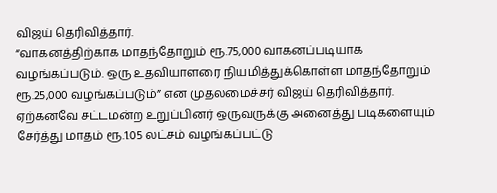விஜய் தெரிவித்தார்.
“வாகனத்திற்காக மாதந்தோறும் ரூ.75,000 வாகனப்படியாக வழங்கப்படும். ஒரு உதவியாளரை நியமித்துக்கொள்ள மாதந்தோறும் ரூ.25,000 வழங்கப்படும்” என முதலமைச்சர் விஜய் தெரிவித்தார்.
ஏற்கனவே சட்டமன்ற உறுப்பினர் ஒருவருக்கு அனைத்து படிகளையும் சேர்த்து மாதம் ரூ.1.05 லட்சம் வழங்கப்பட்டு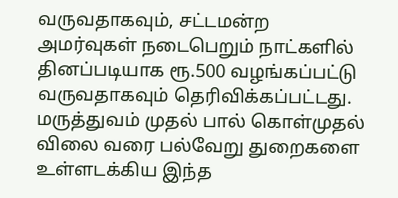வருவதாகவும், சட்டமன்ற அமர்வுகள் நடைபெறும் நாட்களில் தினப்படியாக ரூ.500 வழங்கப்பட்டு வருவதாகவும் தெரிவிக்கப்பட்டது.
மருத்துவம் முதல் பால் கொள்முதல் விலை வரை பல்வேறு துறைகளை உள்ளடக்கிய இந்த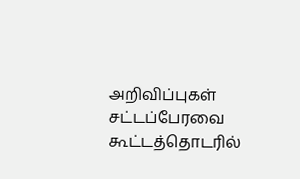அறிவிப்புகள் சட்டப்பேரவை கூட்டத்தொடரில்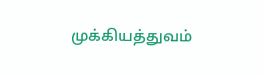முக்கியத்துவம்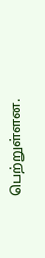பெற்றுள்ளன.